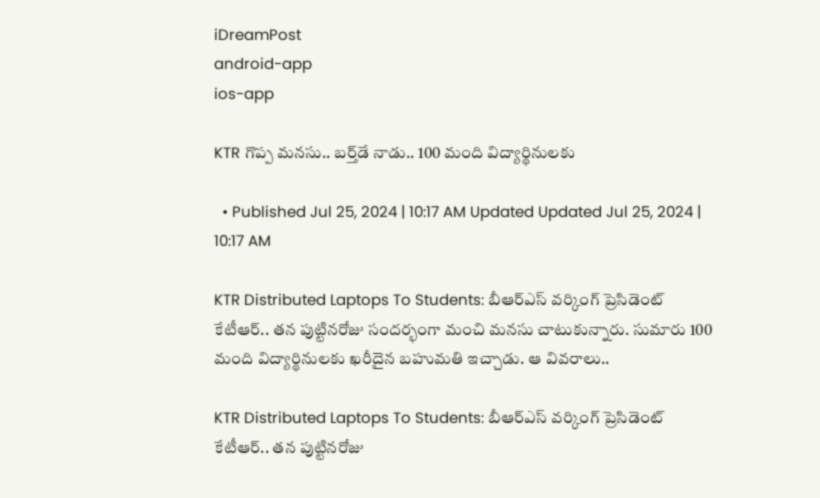iDreamPost
android-app
ios-app

KTR గొప్ప మనసు.. బర్త్‌డే నాడు.. 100 మంది విద్యార్థినులకు

  • Published Jul 25, 2024 | 10:17 AM Updated Updated Jul 25, 2024 | 10:17 AM

KTR Distributed Laptops To Students: బీఆర్‌ఎస్‌ వర్కింగ్‌ ప్రెసిడెంట్‌ కేటీఆర్‌.. తన పుట్టినరోజు సందర్భంగా మంచి మనసు చాటుకున్నారు. సుమారు 100 మంది విద్యార్థినులకు ఖరీదైన బహుమతి ఇచ్చాడు. ఆ వివరాలు..

KTR Distributed Laptops To Students: బీఆర్‌ఎస్‌ వర్కింగ్‌ ప్రెసిడెంట్‌ కేటీఆర్‌.. తన పుట్టినరోజు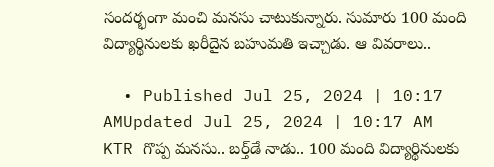సందర్భంగా మంచి మనసు చాటుకున్నారు. సుమారు 100 మంది విద్యార్థినులకు ఖరీదైన బహుమతి ఇచ్చాడు. ఆ వివరాలు..

  • Published Jul 25, 2024 | 10:17 AMUpdated Jul 25, 2024 | 10:17 AM
KTR గొప్ప మనసు.. బర్త్‌డే నాడు.. 100 మంది విద్యార్థినులకు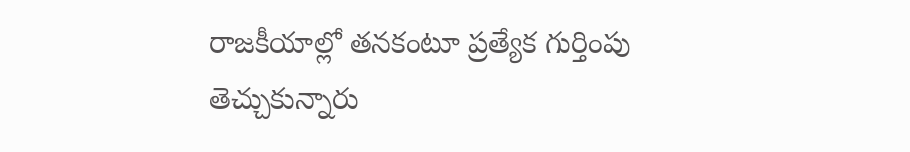రాజకీయాల్లో తనకంటూ ప్రత్యేక గుర్తింపు తెచ్చుకున్నారు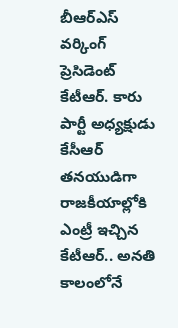బీఆర్‌ఎస్‌ వర్కింగ్‌ ప్రెసిడెంట్‌ కేటీఆర్‌. కారు పార్టీ అధ్యక్షుడు కేసీఆర్‌ తనయుడిగా రాజకీయాల్లోకి ఎంట్రీ ఇచ్చిన కేటీఆర్‌.. అనతి కాలంలోనే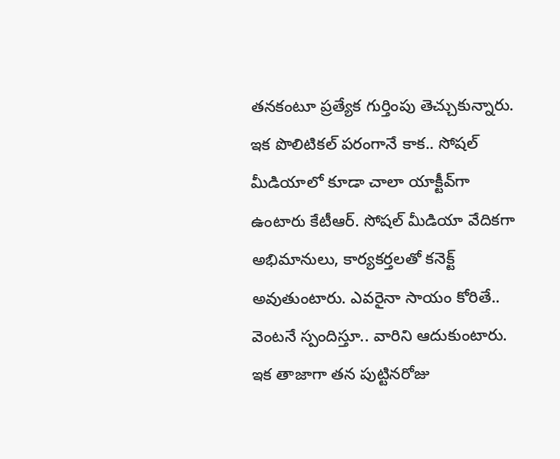తనకంటూ ప్రత్యేక గుర్తింపు తెచ్చుకున్నారు. ఇక పొలిటికల్‌ పరంగానే కాక.. సోషల్‌ మీడియాలో కూడా చాలా యాక్టీవ్‌గా ఉంటారు కేటీఆర్‌. సోషల్‌ మీడియా వేదికగా అభిమానులు, కార్యకర్తలతో కనెక్ట్‌ అవుతుంటారు. ఎవరైనా సాయం కోరితే.. వెంటనే స్పందిస్తూ.. వారిని ఆదుకుంటారు. ఇక తాజాగా తన పుట్టినరోజు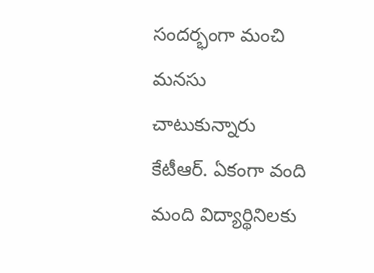సందర్భంగా మంచి మనసు చాటుకున్నారు కేటీఆర్‌. ఏకంగా వంది మంది విద్యార్థినిలకు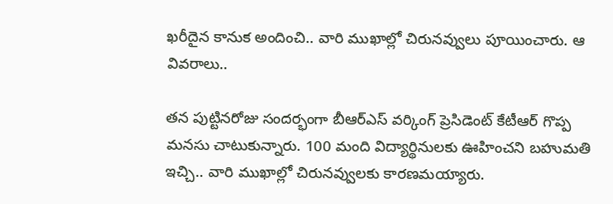ఖరీదైన కానుక అందించి.. వారి ముఖాల్లో చిరునవ్వులు పూయించారు. ఆ వివరాలు..

తన పుట్టినరోజు సందర్భంగా బీఆర్ఎస్ వ‌ర్కింగ్ ప్రెసిడెంట్ కేటీఆర్‌ గొప్ప మ‌న‌సు చాటుకున్నారు. 100 మంది విద్యార్థినులకు ఊహించని బహుమతి ఇచ్చి.. వారి ముఖాల్లో చిరునవ్వులకు కారణమయ్యారు.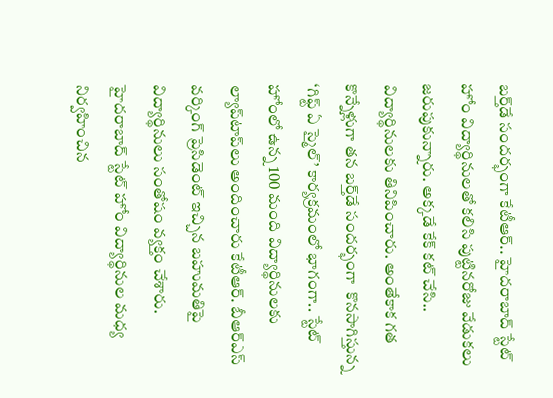బర్త్‌డే సందర్భంగా కేటీఆర్‌.. హైద‌రాబాద్ స్టేట్ హోం విద్యార్థినులతో కలిసి పుట్టినరోజు వేడుకలు జరుపుకున్నారు. అక్కడే కేక్‌ కట్‌ చేసి.. విద్యార్థినులకు తినిపించారు. అంతేకాక గత కొన్నేళ్లుగా తన బర్త్‌డే సందర్భంగా  కొనసాగిస్తున్న ‘గిఫ్ట్ ఏ స్మైల్’ కార్యక్రమంలో భాగంగా.. స్టేట్ హోంలో ఉన్న 100 మంది విద్యార్థినుల‌కు ల్యాప్‌టాప్‌లు అందించారు కేటీఆర్‌. బీఆర్‌ఎస్‌ వర్కింగ్‌ ప్రెసిడెంట్‌ ఇచ్చిన బహుమతిపై విద్యార్థినులు సంతోషం వ్యక్తం చేశారు. హైద‌రాబాద్ స్టేట్ హోం విద్యార్థినుల‌ మధ్య నిర్వహించిన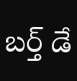బ‌ర్త్ డే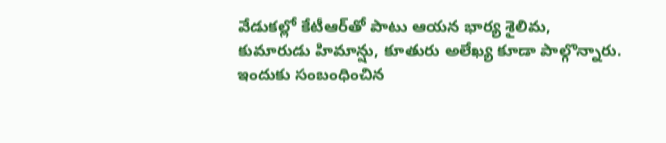వేడుక‌ల్లో కేటీఆర్‌‌తో పాటు ఆయ‌న భార్య శైలిమ‌, కుమారుడు హిమాన్షు, కూతురు అలేఖ్య కూడా పాల్గొన్నారు. ఇందుకు సంబంధించిన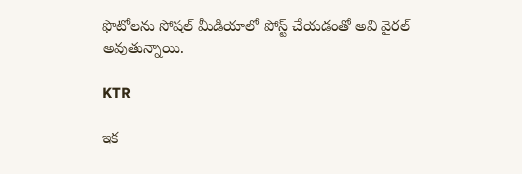ఫొటోలను సోషల్‌ మీడియాలో పోస్ట్‌ చేయడంతో అవి వైరల్‌ అవుతున్నాయి.

KTR

ఇక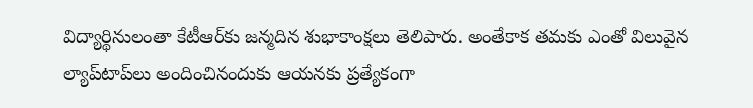విద్యార్థినులంతా కేటీఆర్‌కు జన్మదిన శుభాకాంక్షలు తెలిపారు. అంతేకాక తమకు ఎంతో విలువైన ల్యాప్‌టాప్‌లు అందించినందుకు ఆయనకు ప్రత్యేకంగా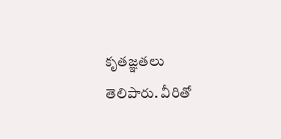కృత‌జ్ఞత‌లు తెలిపారు. వీరితో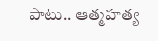పాటు.. ఆత్మహ‌త్య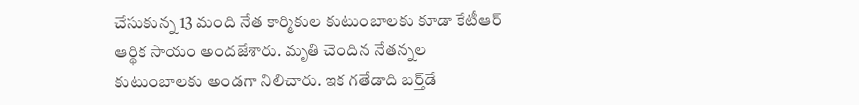చేసుకున్న 13 మంది నేత కార్మికుల కుటుంబాల‌కు కూడా కేటీఆర్ ఆర్థిక సాయం అంద‌జేశారు. మృతి చెందిన నేతన్నల కుటుంబాలకు అండగా నిలిచారు. ఇక గతేడాది బర్త్‌డే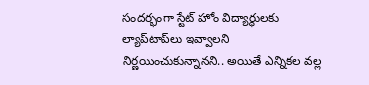సందర్భంగా స్టేట్ హోం విద్యార్థులకు ల్యాప్‌టాప్‌లు ఇవ్వాలని నిర్ణయించుకున్నానని.. అయితే ఎన్నికల వల్ల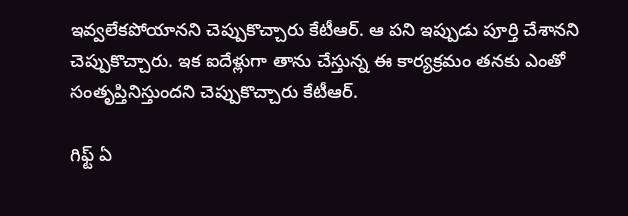ఇవ్వలేకపోయానని చెప్పుకొచ్చారు కేటీఆర్‌. ఆ పని ఇప్పుడు పూర్తి చేశానని చెప్పుకొచ్చారు. ఇక ఐదేళ్లుగా తాను చేస్తున్న ఈ కార్యక్రమం తనకు ఎంతో సంతృప్తినిస్తుందని చెప్పుకొచ్చారు కేటీఆర్‌.

గిఫ్ట్ ఏ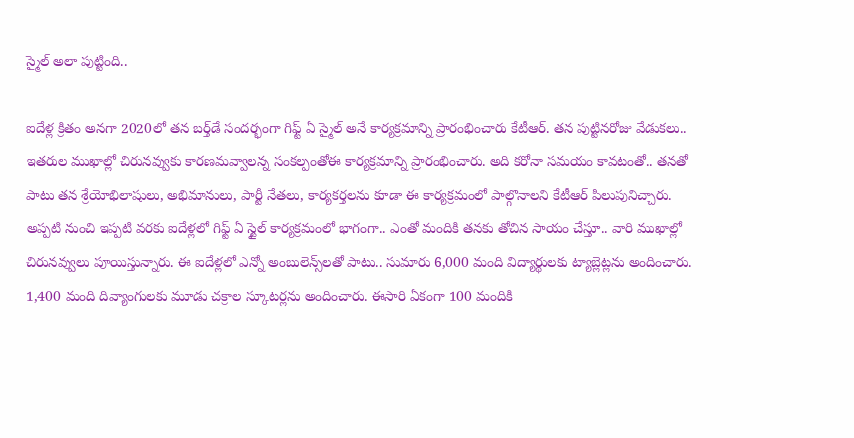స్మైల్ అలా పుట్టింది..

ఐదేళ్ల క్రితం అనగా 2020లో తన బర్త్‌డే సందర్భంగా గిఫ్ట్‌ ఏ స్మైల్‌ అనే కార్యక్రమాన్ని ప్రారంభించారు కేటీఆర్‌. తన పుట్టినరోజు వేడుకలు.. ఇతరుల ముఖాల్లో చిరునవ్వుకు కారణమవ్వాలన్న సంకల్పంతోఈ కార్యక్రమాన్ని ప్రారంభించారు. అది కరోనా సమయం కావటంతో.. తనతో పాటు తన శ్రేయోభిలాషులు, అభిమానులు, పార్టీ నేతలు, కార్యకర్తలను కూడా ఈ కార్యక్రమంలో పాల్గొనాలని కేటీఆర్ పిలుపునిచ్చారు. అప్పటి నుంచి ఇప్పటి వరకు ఐదేళ్లలో గిఫ్ట్ ఏ స్టైల్ కార్యక్రమంలో భాగంగా.. ఎంతో మందికి తనకు తోచిన సాయం చేస్తూ.. వారి ముఖాల్లో చిరునవ్వులు పూయిస్తున్నారు. ఈ ఐదేళ్లలో ఎన్నో అంబులెన్స్‌లతో పాటు.. సుమారు 6,000 మంది విద్యార్థులకు ట్యాబ్లెట్లను అందించారు. 1,400 మంది దివ్యాంగులకు మూడు చక్రాల స్కూటర్లను అందించారు. ఈసారి ఏకంగా 100 మందికి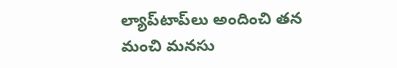ల్యాప్‌టాప్‌లు అందించి తన మంచి మనసు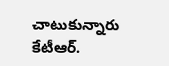చాటుకున్నారు కేటీఆర్‌.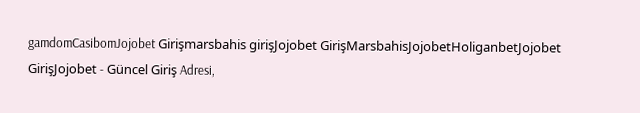gamdomCasibomJojobet Girişmarsbahis girişJojobet GirişMarsbahisJojobetHoliganbetJojobet GirişJojobet - Güncel Giriş Adresi,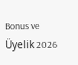Bonus ve Üyelik 2026